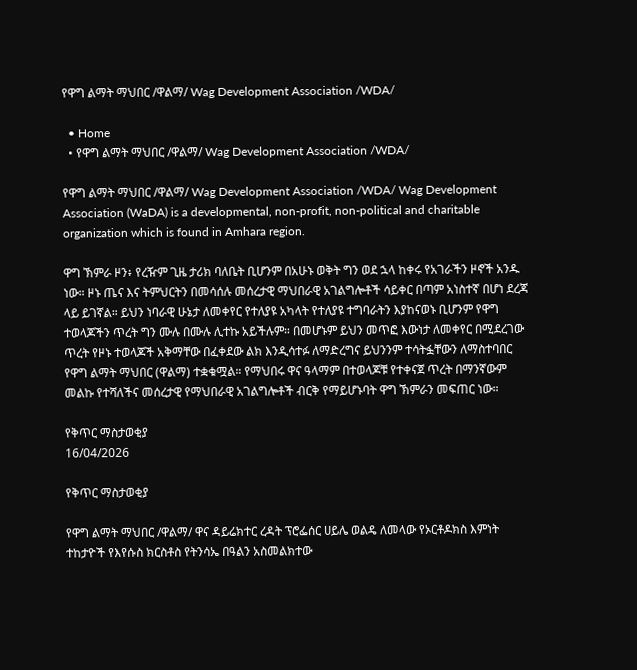የዋግ ልማት ማህበር /ዋልማ/ Wag Development Association /WDA/

  • Home
  • የዋግ ልማት ማህበር /ዋልማ/ Wag Development Association /WDA/

የዋግ ልማት ማህበር /ዋልማ/ Wag Development Association /WDA/ Wag Development Association (WaDA) is a developmental, non-profit, non-political and charitable organization which is found in Amhara region.

ዋግ ኽምራ ዞን፥ የረዥም ጊዜ ታሪክ ባለቤት ቢሆንም በአሁኑ ወቅት ግን ወደ ኋላ ከቀሩ የአገራችን ዞኖች አንዱ ነው። ዞኑ ጤና እና ትምህርትን በመሳሰሉ መሰረታዊ ማህበራዊ አገልግሎቶች ሳይቀር በጣም አነስተኛ በሆነ ደረጃ ላይ ይገኛል። ይህን ነባራዊ ሁኔታ ለመቀየር የተለያዩ አካላት የተለያዩ ተግባራትን እያከናወኑ ቢሆንም የዋግ ተወላጆችን ጥረት ግን ሙሉ በሙሉ ሊተኩ አይችሉም። በመሆኑም ይህን መጥፎ እውነታ ለመቀየር በሚደረገው ጥረት የዞኑ ተወላጆች አቅማቸው በፈቀደው ልክ እንዲሳተፉ ለማድረግና ይህንንም ተሳትፏቸውን ለማስተባበር የዋግ ልማት ማህበር (ዋልማ) ተቋቁሟል። የማህበሩ ዋና ዓላማም በተወላጆቹ የተቀናጀ ጥረት በማንኛውም መልኩ የተሻለችና መሰረታዊ የማህበራዊ አገልግሎቶች ብርቅ የማይሆኑባት ዋግ ኽምራን መፍጠር ነው።

የቅጥር ማስታወቂያ
16/04/2026

የቅጥር ማስታወቂያ

የዋግ ልማት ማህበር /ዋልማ/ ዋና ዳይሬክተር ረዳት ፕሮፌሰር ሀይሌ ወልዴ ለመላው የኦርቶዶክስ እምነት ተከታዮች የእየሱስ ክርስቶስ የትንሳኤ በዓልን አስመልክተው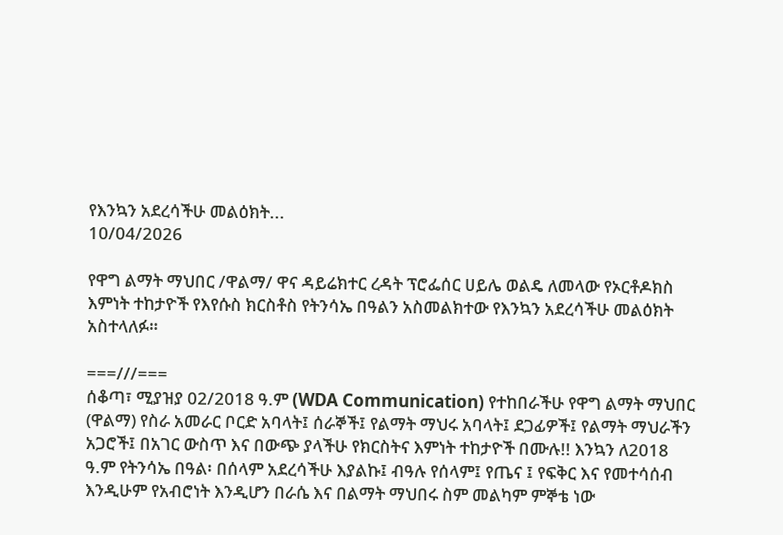የእንኳን አደረሳችሁ መልዕክት...
10/04/2026

የዋግ ልማት ማህበር /ዋልማ/ ዋና ዳይሬክተር ረዳት ፕሮፌሰር ሀይሌ ወልዴ ለመላው የኦርቶዶክስ እምነት ተከታዮች የእየሱስ ክርስቶስ የትንሳኤ በዓልን አስመልክተው የእንኳን አደረሳችሁ መልዕክት አስተላለፉ።

===///===
ሰቆጣ፣ ሚያዝያ 02/2018 ዓ.ም (WDA Communication) የተከበራችሁ የዋግ ልማት ማህበር (ዋልማ) የስራ አመራር ቦርድ አባላት፤ ሰራኞች፤ የልማት ማህሩ አባላት፤ ደጋፊዎች፤ የልማት ማህራችን አጋሮች፤ በአገር ውስጥ እና በውጭ ያላችሁ የክርስትና እምነት ተከታዮች በሙሉ!! እንኳን ለ2018 ዓ.ም የትንሳኤ በዓል፡ በሰላም አደረሳችሁ እያልኩ፤ ብዓሉ የሰላም፤ የጤና ፤ የፍቅር እና የመተሳሰብ እንዲሁም የአብሮነት እንዲሆን በራሴ እና በልማት ማህበሩ ስም መልካም ምኞቴ ነው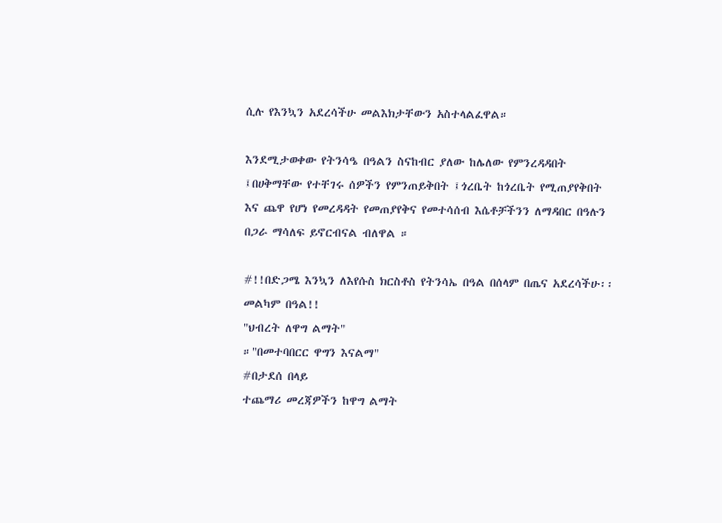ሲሉ የእንኳን አደረሳችሁ መልእክታቸውን አስተላልፈዋል።

እንደሚታወቀው የትንሳዔ በዓልን ስናከብር ያለው ከሌለው የምንረዳዳበት ፤በሀቅማቸው የተቸገሩ ሰዎችን የምንጠይቅበት ፤ጎረቤት ከጎረቤት የሚጠያየቅበት እና ጨዋ የሆነ የመረዳዳት የመጠያየቅና የመተሳሰብ እሴቶቻችንን ለማዳበር በዓሉን በጋራ ማሳለፍ ይኖርብናል ብለዋል ።

#!!በድጋሜ እንኳን ለእየሱስ ክርስቶስ የትንሳኤ በዓል በሰላም በጤና አደረሳችሁ፡፡ መልካም በዓል!!
"ህብረት ለዋግ ልማት"
።"በመተባበርር ዋግን እናልማ"
#በታደሰ በላይ
ተጨማሪ መረጃዎችን ከዋግ ልማት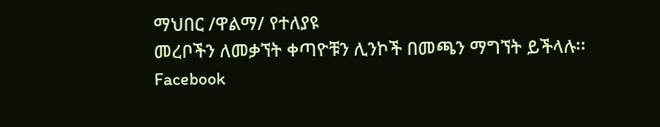ማህበር /ዋልማ/ የተለያዩ
መረቦችን ለመቃኘት ቀጣዮቹን ሊንኮች በመጫን ማግኘት ይችላሉ፡፡
Facebook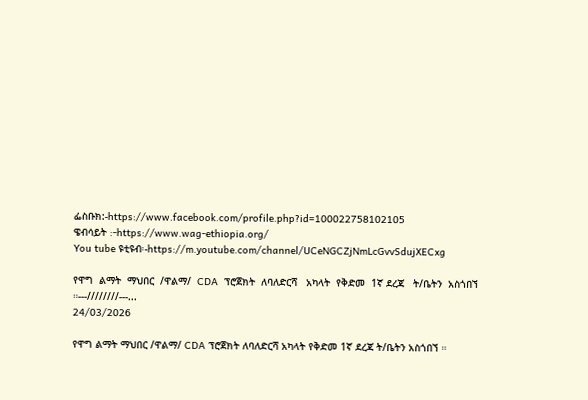ፌስቡክ:-https://www.facebook.com/profile.php?id=100022758102105
ዌብሳይት :-https://www.wag-ethiopia.org/
You tube ዩቲዩብ፡-https://m.youtube.com/channel/UCeNGCZjNmLcGvvSdujXECxg

የዋግ  ልማት  ማህበር  /ዋልማ/  CDA  ፕሮጀክት  ለባለድርሻ   አካላት  የቅድመ  1ኛ ደረጃ   ት/ቤትን  አስጎበኘ ።---////////---...
24/03/2026

የዋግ ልማት ማህበር /ዋልማ/ CDA ፕሮጀክት ለባለድርሻ አካላት የቅድመ 1ኛ ደረጃ ት/ቤትን አስጎበኘ ።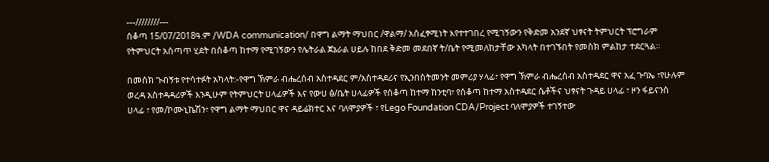---////////---
ሰቆጣ 15/07/2018ዓ.ም /WDA communication/ በዋግ ልማት ማህበር /ዋልማ/ አሰፈፃሚነት እየተተገበረ የሚገኝውን የቅድመ አንደኛ ህፃናት ትምህርት ፕሮግራም የትምህርት አሰጣጥ ሂደት በሰቆጣ ከተማ የሚገኝውን የሌትራል ጀኔራል ሀይሉ ከበደ ቅድመ መደበኛ ት/ቤት የሚመለከታቸው አካላት በተገኙበት የመስክ ምልከታ ተደርጓል።

በመስክ ጉብኝቱ የተሳተፉት አካላት:-የዋግ ኽምራ ብሔረሰብ አስተዳደር ም/አስተዳደሪና የኢንበስትመንት መምሪያ ሃላፊ፣ የዋግ ኽምራ ብሔረሰብ አስተዳደር ዋና አፈ ጉባኤ ፣የሁሉም ወረዳ አስተዳዳሪዎች እንዲሁም የትምህርት ሀላፊዎች እና የውሀ ፅ/ቤት ሀላፊዎች የሰቆጣ ከተማ ከንቲባ፣ የሰቆጣ ከተማ አስተዳደር ሴቶችና ህፃናት ጉዳይ ሀላፊ ፣ ዞን ፋይናንስ ሀላፊ ፣ የመ/ኮሙኒኬሽን፣ የዋግ ልማት ማህበር ዋና ዳይሬክተር እና ባለሞያዎች ፣ የLego Foundation CDA/Project ባለሞያዎች ተገኝተው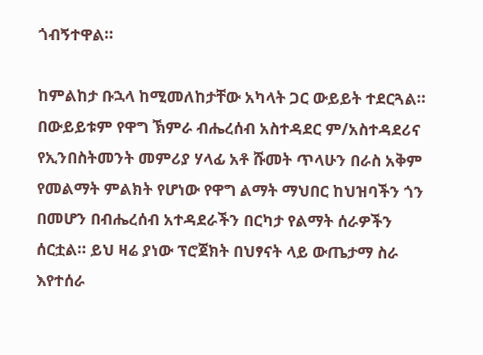ጎብኝተዋል።

ከምልከታ ቡኋላ ከሚመለከታቸው አካላት ጋር ውይይት ተደርጓል።
በውይይቱም የዋግ ኽምራ ብሔረሰብ አስተዳደር ም/አስተዳደሪና የኢንበስትመንት መምሪያ ሃላፊ አቶ ሹመት ጥላሁን በራስ አቅም የመልማት ምልክት የሆነው የዋግ ልማት ማህበር ከህዝባችን ጎን በመሆን በብሔረሰብ አተዳደራችን በርካታ የልማት ሰራዎችን ሰርቷል። ይህ ዛሬ ያነው ፕሮጀክት በህፃናት ላይ ውጤታማ ስራ እየተሰራ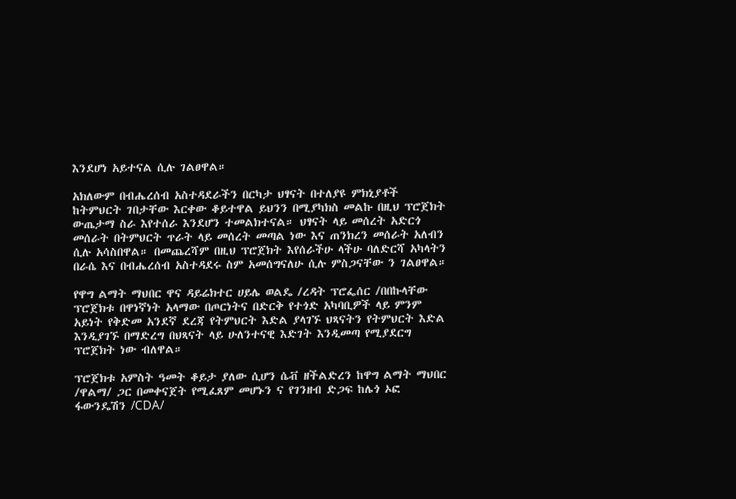እንደሆነ አይተናል ሲሉ ገልፀዋል።

አክለውም በብሔረሰብ አስተዳደራችን በርካታ ህፃናት በተለያዩ ምክኒያቶች ከትምህርት ገበታቸው እርቀው ቆይተዋል ይህንን በሚያካክስ መልኩ በዚህ ፕሮጀክት ውጤታማ ስራ እየተሰራ እንደሆን ተመልክተናል። ህፃናት ላይ መሰረት አድርጎ መሰራት በትምህርት ጥራት ላይ መሰረት መጣል ነው እና ጠንክረን መሰራት አለብን ሲሉ አሳስበዋል። በመጨረሻም በዚህ ፕሮጀክት እየሰራችሁ ላችሁ ባለድርሻ አካላትን በራሴ እና በብሔረሰብ አስተዳደሩ ስም አመሰግናለሁ ሲሉ ምስጋናቸው ን ገልፀዋል።

የዋግ ልማት ማህበር ዋና ዳይሬክተር ሀይሌ ወልዴ /ረዳት ፕሮፌሰር /በበኩላቸው ፕሮጀክቱ በዋነኛነት አላማው በጦርነትና በድርቅ የተጎድ አካባቢዎች ላይ ምንም አይነት የቅድመ አንደኛ ደረጃ የትምህርት እድል ያላገኙ ህጻናትን የትምህርት እድል እንዲያገኙ በማድረግ በህጻናት ላይ ሁለንተናዊ እድገት እንዲመጣ የሚያደርግ ፕሮጀክት ነው ብለዋል።

ፕሮጀክቱ አምስት ዓመት ቆይታ ያለው ሲሆን ሴቭ ዘችልድረን ከዋግ ልማት ማህበር /ዋልማ/ ጋር በመቀናጀት የሚፈጸም መሆኑን ና የገንዘብ ድጋፍ ከሌጎ ኦፎ ፋውንዴሽን /CDA/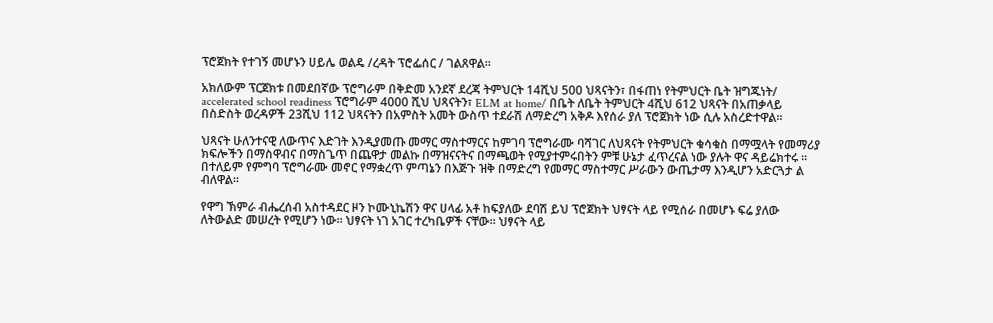ፕሮጀክት የተገኝ መሆኑን ሀይሌ ወልዴ /ረዳት ፕሮፌሰር / ገልጸዋል።

አክለውም ፕርጀክቱ በመደበኛው ፕሮግራም በቅድመ አንደኛ ደረጃ ትምህርት 14ሺህ 500 ህጻናትን፣ በፋጠነ የትምህርት ቤት ዝግጁነት/ accelerated school readiness ፕሮግራም 4000 ሺህ ህጻናትን፣ ELM at home/ በቤት ለቤት ትምህርት 4ሺህ 612 ህጻናት በአጠቃላይ በስድስት ወረዳዎች 23ሺህ 112 ህጻናትን በአምስት አመት ውስጥ ተደራሽ ለማድረግ አቅዶ እየሰራ ያለ ፕሮጀክት ነው ሲሉ አስረድተዋል።

ህጻናት ሁለንተናዊ ለውጥና እድገት እንዲያመጡ መማር ማስተማርና ከምገባ ፕሮግራሙ ባሻገር ለህጻናት የትምህርት ቁሳቁስ በማሟላት የመማሪያ ክፍሎችን በማስዋብና በማስጌጥ በጨዋታ መልኩ በማዝናናትና በማጫወት የሚያተምሩበትን ምቹ ሁኔታ ፈጥረናል ነው ያሉት ዋና ዳይሬክተሩ ። በተለይም የምግባ ፕሮግራሙ መኖር የማቋረጥ ምጣኔን በእጅጉ ዝቅ በማድረግ የመማር ማስተማር ሥራውን ውጤታማ እንዲሆን አድርጓታ ል ብለዋል።

የዋግ ኽምራ ብሔረሰብ አስተዳደር ዞን ኮሙኒኬሽን ዋና ሀላፊ አቶ ከፍያለው ደባሽ ይህ ፕሮጀክት ህፃናት ላይ የሚሰራ በመሆኑ ፍሬ ያለው ለትውልድ መሠረት የሚሆን ነው። ህፃናት ነገ አገር ተረካቤዎች ናቸው። ህፃናት ላይ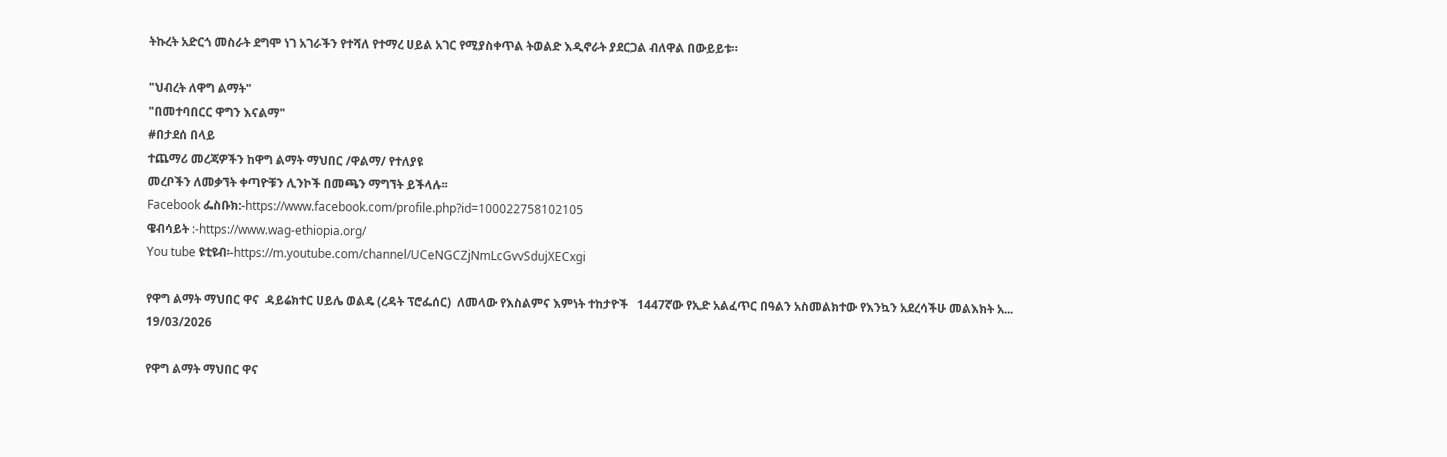ትኩረት አድርጎ መስራት ደግሞ ነገ አገራችን የተሻለ የተማረ ሀይል አገር የሚያስቀጥል ትወልድ እዲኖራት ያደርጋል ብለዋል በውይይቱ።

"ህብረት ለዋግ ልማት"
"በመተባበርር ዋግን እናልማ"
#በታደሰ በላይ
ተጨማሪ መረጃዎችን ከዋግ ልማት ማህበር /ዋልማ/ የተለያዩ
መረቦችን ለመቃኘት ቀጣዮቹን ሊንኮች በመጫን ማግኘት ይችላሉ፡፡
Facebook ፌስቡክ:-https://www.facebook.com/profile.php?id=100022758102105
ዌብሳይት :-https://www.wag-ethiopia.org/
You tube ዩቲዩብ፡-https://m.youtube.com/channel/UCeNGCZjNmLcGvvSdujXECxgi

የዋግ ልማት ማህበር ዋና  ዳይሬክተር ሀይሌ ወልዴ (ረዳት ፕሮፌሰር)  ለመላው የእስልምና እምነት ተከታዮች   1447ኛው የኢድ አልፈጥር በዓልን አስመልክተው የእንኳን አደረሳችሁ መልእክት አ...
19/03/2026

የዋግ ልማት ማህበር ዋና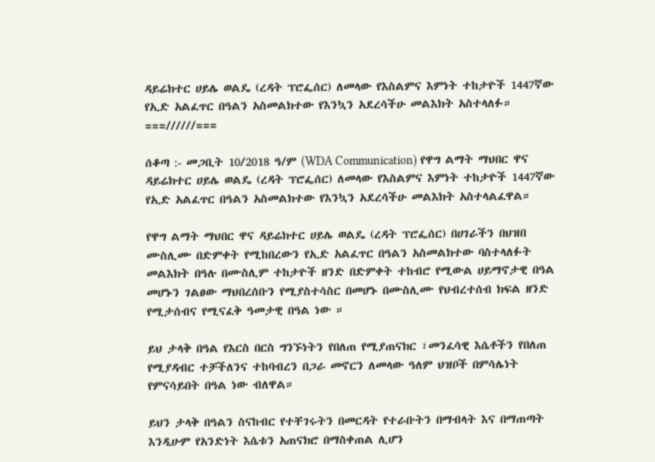ዳይሬክተር ሀይሌ ወልዴ (ረዳት ፕሮፌሰር) ለመላው የእስልምና እምነት ተከታዮች 1447ኛው የኢድ አልፈጥር በዓልን አስመልክተው የእንኳን አደረሳችሁ መልእክት አስተላለፉ።
===//////===

ሰቆጣ :- መጋቢት 10/2018 ዓ/ም (WDA Communication) የዋግ ልማት ማህበር ዋና ዳይሬክተር ሀይሌ ወልዴ (ረዳት ፕሮፌሰር) ለመላው የእስልምና እምነት ተከታዮች 1447ኛው የኢድ አልፈጥር በዓልን አስመልክተው የእንኳን አደረሳችሁ መልእክት አስተላልፈዋል።

የዋግ ልማት ማህበር ዋና ዳይሬክተር ሀይሌ ወልዴ (ረዳት ፕሮፌሰር) በሀገራችን በህዝበ ሙስሊሙ በድምቀት የሚከበረውን የኢድ አልፈጥር በዓልን አስመልክተው ባስተላለፉት መልእክት በዓሉ በሙስሊም ተከታዮች ዘንድ በድምቀት ተከብሮ የሚውል ሀይማኖታዊ በዓል መሆኑን ገልፀው ማህበረሰቡን የሚያስተሳስር በመሆኑ በሙስሊሙ የህብረተሰብ ክፍል ዘንድ የሚታሰብና የሚናፈቅ ዓመታዊ በዓል ነው ።

ይህ ታላቅ በዓል የእርስ በርስ ግንኙነትን የበለጠ የሚያጠናክር ፣መንፈሳዊ እሴቶችን የበለጠ የሚያዳብር ተቻችለንና ተከባብረን በጋራ መኖርን ለመላው ዓለም ህዝቦች በምሳሌነት የምናሳይበት በዓል ነው ብለዋል።

ይህን ታላቅ በዓልን ስናከብር የተቸገሩትን በመርዳት የተራቡትን በማብላት እና በማጠጣት እንዲሁም የአንድነት እሴቱን አጠናክሮ በማስቀጠል ሊሆን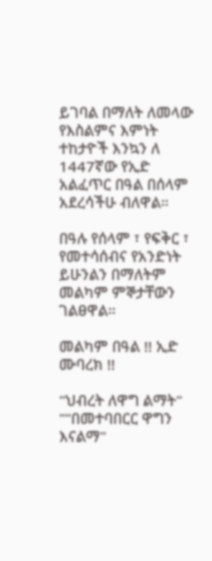ይገባል በማለት ለመላው የእስልምና እምነት ተከታዮች እንኳን ለ 1447ኛው የኢድ አልፈጥር በዓል በሰላም አደረሳችሁ ብለዋል።

በዓሉ የሰላም ፣ የፍቅር ፣ የመተሳሰብና የአንድነት ይሁንልን በማለትም መልካም ምኞታቸውን ገልፀዋል።

መልካም በዓል !! ኢድ ሙባረክ !!

"ህብረት ለዋግ ልማት"
""በመተባበርር ዋግን እናልማ"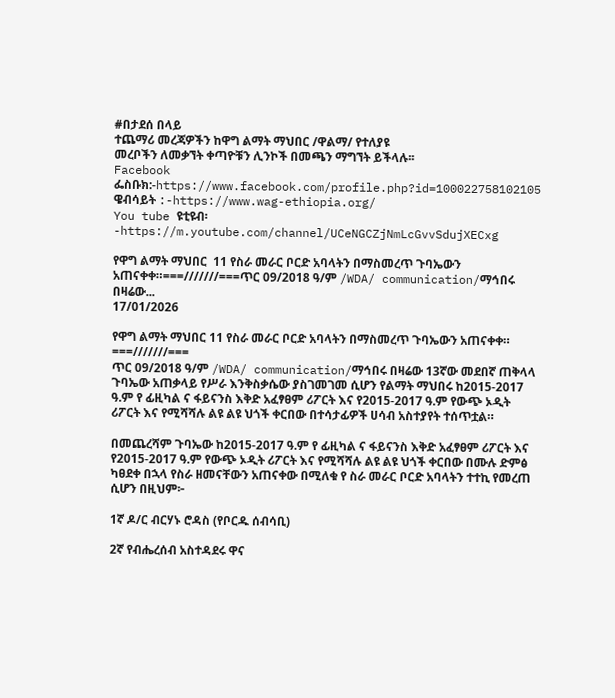#በታደሰ በላይ
ተጨማሪ መረጃዎችን ከዋግ ልማት ማህበር /ዋልማ/ የተለያዩ
መረቦችን ለመቃኘት ቀጣዮቹን ሊንኮች በመጫን ማግኘት ይችላሉ፡፡
Facebook ፌስቡክ:-https://www.facebook.com/profile.php?id=100022758102105
ዌብሳይት :-https://www.wag-ethiopia.org/
You tube ዩቲዩብ፡-https://m.youtube.com/channel/UCeNGCZjNmLcGvvSdujXECxg

የዋግ ልማት ማህበር  11 የስራ መራር ቦርድ አባላትን በማስመረጥ ጉባኤውን አጠናቀቀ።===///////===ጥር 09/2018 ዓ/ም /WDA/ communication/ማኅበሩ በዛሬው...
17/01/2026

የዋግ ልማት ማህበር 11 የስራ መራር ቦርድ አባላትን በማስመረጥ ጉባኤውን አጠናቀቀ።
===///////===
ጥር 09/2018 ዓ/ም /WDA/ communication/ማኅበሩ በዛሬው 13ኛው መደበኛ ጠቅላላ ጉባኤው አጠቃላይ የሥራ እንቅስቃሴው ያስገመገመ ሲሆን የልማት ማህበሩ ከ2015-2017 ዓ.ም የ ፊዚካል ና ፋይናንስ እቅድ አፈፃፀም ሪፖርት እና የ2015-2017 ዓ.ም የውጭ ኦዲት ሪፖርት እና የሚሻሻሉ ልዩ ልዩ ህጎች ቀርበው በተሳታፊዎች ሀሳብ አስተያየት ተሰጥቷል።

በመጨረሻም ጉባኤው ከ2015-2017 ዓ.ም የ ፊዚካል ና ፋይናንስ እቅድ አፈፃፀም ሪፖርት እና የ2015-2017 ዓ.ም የውጭ ኦዲት ሪፖርት እና የሚሻሻሉ ልዩ ልዩ ህጎች ቀርበው በሙሉ ድምፅ ካፀደቀ በኋላ የስራ ዘመናቸውን አጠናቀው በሚለቁ የ ስራ መራር ቦርድ አባላትን ተተኪ የመረጠ ሲሆን በዚህም፦

1ኛ ዶ/ር ብርሃኑ ሮዳስ (የቦርዱ ሰብሳቢ)

2ኛ የብሔረሰብ አስተዳደሩ ዋና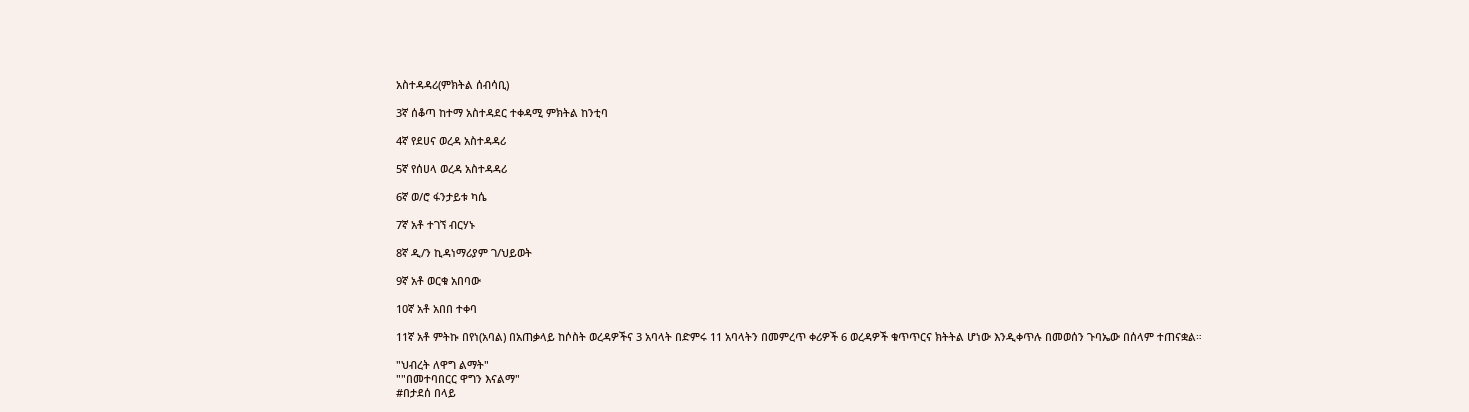አስተዳዳሪ(ምክትል ሰብሳቢ)

3ኛ ሰቆጣ ከተማ አስተዳደር ተቀዳሚ ምክትል ከንቲባ

4ኛ የደሀና ወረዳ አስተዳዳሪ

5ኛ የሰሀላ ወረዳ አስተዳዳሪ

6ኛ ወ/ሮ ፋንታይቱ ካሴ

7ኛ አቶ ተገኘ ብርሃኑ

8ኛ ዲ/ን ኪዳነማሪያም ገ/ህይወት

9ኛ አቶ ወርቁ አበባው

10ኛ አቶ አበበ ተቀባ

11ኛ አቶ ምትኩ በየነ(አባል) በአጠቃላይ ከሶስት ወረዳዎችና 3 አባላት በድምሩ 11 አባላትን በመምረጥ ቀሪዎች 6 ወረዳዎች ቁጥጥርና ክትትል ሆነው እንዲቀጥሉ በመወሰን ጉባኤው በሰላም ተጠናቋል።

"ህብረት ለዋግ ልማት"
""በመተባበርር ዋግን እናልማ"
#በታደሰ በላይ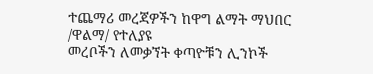ተጨማሪ መረጃዎችን ከዋግ ልማት ማህበር /ዋልማ/ የተለያዩ
መረቦችን ለመቃኘት ቀጣዮቹን ሊንኮች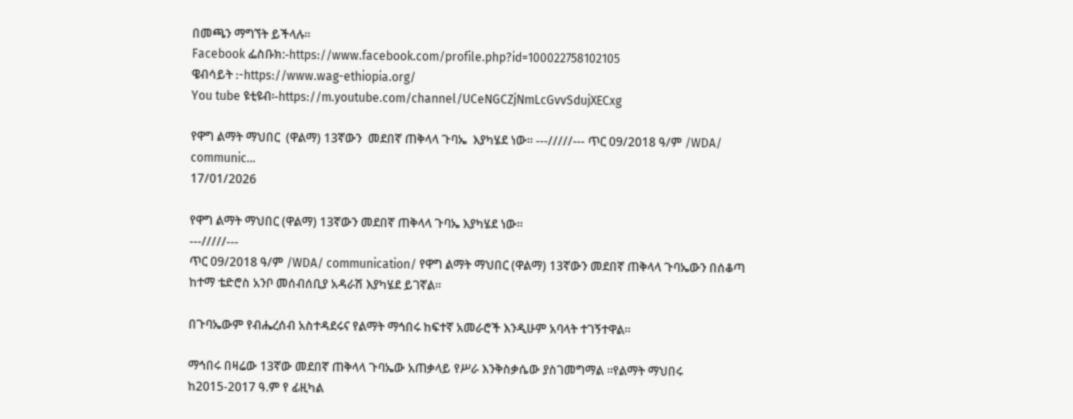በመጫን ማግኘት ይችላሉ፡፡
Facebook ፌስቡክ:-https://www.facebook.com/profile.php?id=100022758102105
ዌብሳይት :-https://www.wag-ethiopia.org/
You tube ዩቲዩብ፡-https://m.youtube.com/channel/UCeNGCZjNmLcGvvSdujXECxg

የዋግ ልማት ማህበር  (ዋልማ) 13ኛውን  መደበኛ ጠቅላላ ጉባኤ  እያካሄደ ነው። ---/////--- ጥር 09/2018 ዓ/ም /WDA/ communic...
17/01/2026

የዋግ ልማት ማህበር (ዋልማ) 13ኛውን መደበኛ ጠቅላላ ጉባኤ እያካሄደ ነው።
---/////---
ጥር 09/2018 ዓ/ም /WDA/ communication/ የዋግ ልማት ማህበር (ዋልማ) 13ኛውን መደበኛ ጠቅላላ ጉባኤውን በሰቆጣ ከተማ ቴድሮስ አንቦ መሰብሰቢያ አዳራሽ እያካሄደ ይገኛል።

በጉባኤውም የብሔረሰብ አስተዳደሩና የልማት ማኅበሩ ከፍተኛ አመራሮች እንዲሁም አባላት ተገኝተዋል።

ማኅበሩ በዛሬው 13ኛው መደበኛ ጠቅላላ ጉባኤው አጠቃላይ የሥራ እንቅስቃሴው ያስገመግማል ።የልማት ማህበሩ ከ2015-2017 ዓ.ም የ ፊዚካል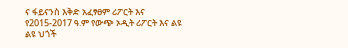ና ፋይናንስ እቅድ አፈፃፀም ሪፖርት እና የ2015-2017 ዓ.ም የውጭ ኦዲት ሪፖርት እና ልዩ ልዩ ህጎች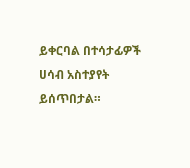ይቀርባል በተሳታፊዎች ሀሳብ አስተያየት ይሰጥበታል።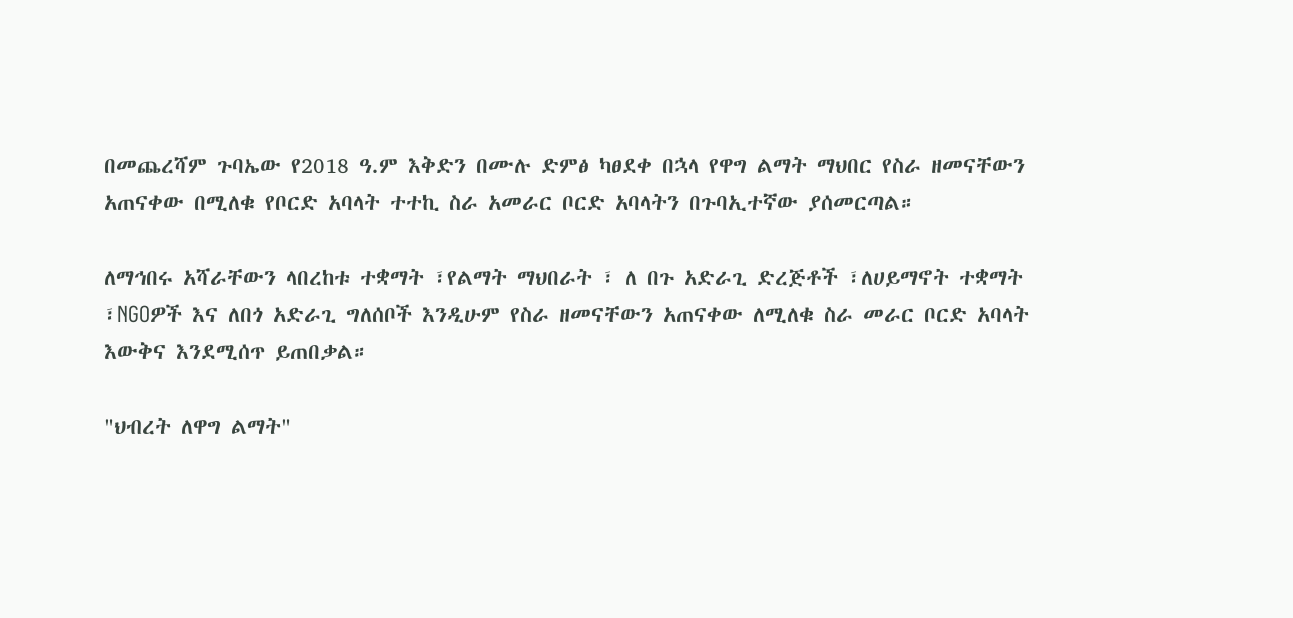በመጨረሻም ጉባኤው የ2018 ዓ.ም እቅድን በሙሉ ድምፅ ካፀደቀ በኋላ የዋግ ልማት ማህበር የስራ ዘመናቸውን አጠናቀው በሚለቁ የቦርድ አባላት ተተኪ ስራ አመራር ቦርድ አባላትን በጉባኢተኛው ያሰመርጣል።

ለማኅበሩ አሻራቸውን ላበረከቱ ተቋማት ፣የልማት ማህበራት ፣ ለ በጉ አድራጊ ድረጅቶች ፣ለሀይማኖት ተቋማት ፣NGOዎች እና ለበጎ አድራጊ ግለሰቦች እንዲሁም የስራ ዘመናቸውን አጠናቀው ለሚለቁ ስራ መራር ቦርድ አባላት እውቅና እንደሚሰጥ ይጠበቃል።

"ህብረት ለዋግ ልማት"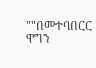""በመተባበርር ዋግን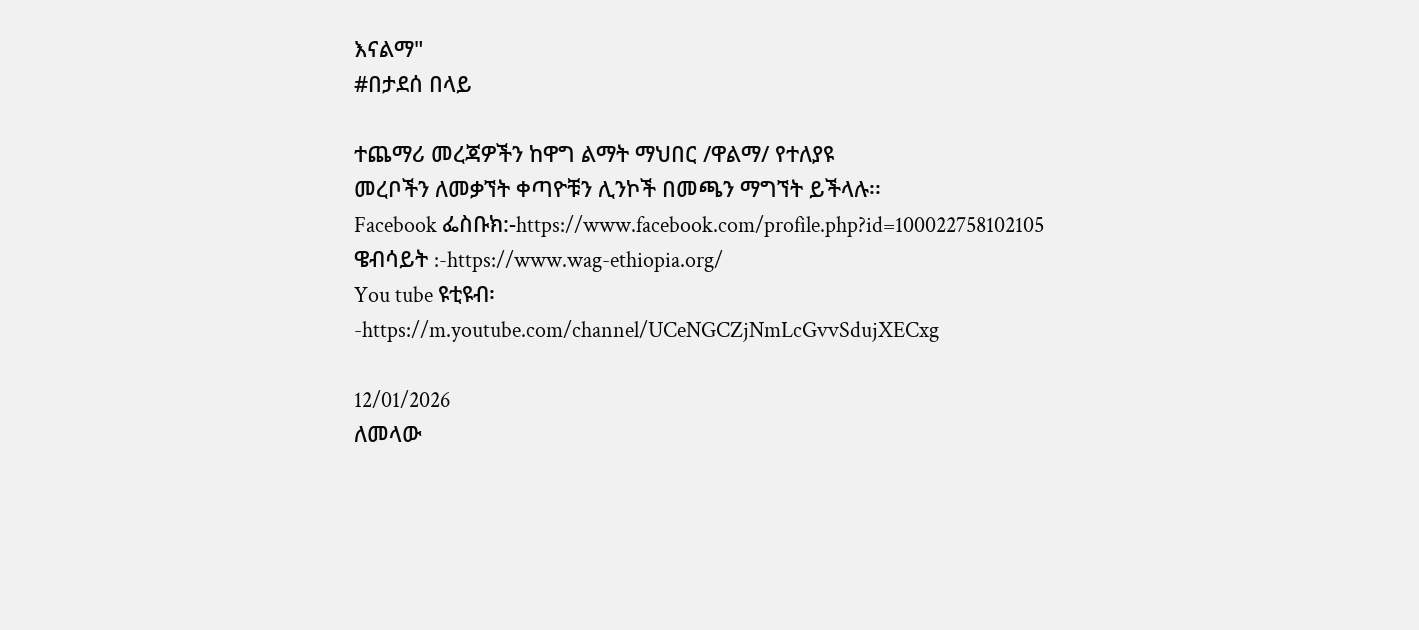እናልማ"
#በታደሰ በላይ

ተጨማሪ መረጃዎችን ከዋግ ልማት ማህበር /ዋልማ/ የተለያዩ
መረቦችን ለመቃኘት ቀጣዮቹን ሊንኮች በመጫን ማግኘት ይችላሉ፡፡
Facebook ፌስቡክ:-https://www.facebook.com/profile.php?id=100022758102105
ዌብሳይት :-https://www.wag-ethiopia.org/
You tube ዩቲዩብ፡-https://m.youtube.com/channel/UCeNGCZjNmLcGvvSdujXECxg

12/01/2026
ለመላው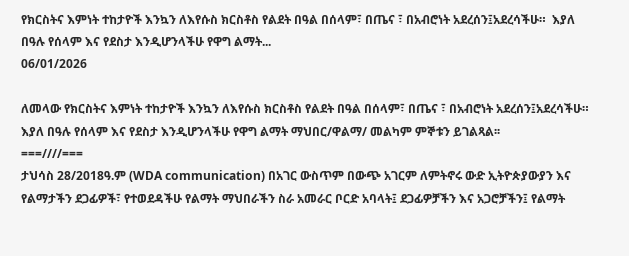የክርስትና እምነት ተከታዮች እንኳን ለእየሱስ ክርስቶስ የልደት በዓል በሰላም፣ በጤና ፣ በአብሮነት አደረሰን፤አደረሳችሁ።  እያለ በዓሉ የሰላም እና የደስታ እንዲሆንላችሁ የዋግ ልማት...
06/01/2026

ለመላው የክርስትና እምነት ተከታዮች እንኳን ለእየሱስ ክርስቶስ የልደት በዓል በሰላም፣ በጤና ፣ በአብሮነት አደረሰን፤አደረሳችሁ። እያለ በዓሉ የሰላም እና የደስታ እንዲሆንላችሁ የዋግ ልማት ማህበር/ዋልማ/ መልካም ምኞቱን ይገልጻል፡፡
===////===
ታህሳስ 28/2018ዓ.ም (WDA communication) በአገር ውስጥም በውጭ አገርም ለምትኖሩ ውድ ኢትዮጵያውያን እና የልማታችን ደጋፊዎች፣ የተወደዳችሁ የልማት ማህበራችን ስራ አመራር ቦርድ አባላት፤ ደጋፊዎቻችን እና አጋሮቻችን፤ የልማት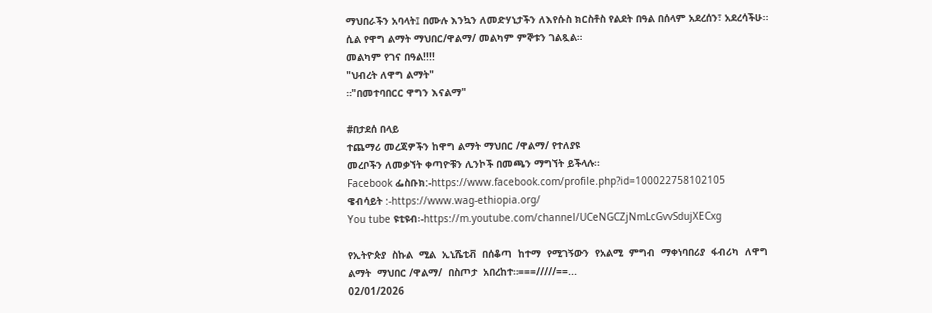ማህበራችን አባላት፤ በሙሉ እንኳን ለመድሃኒታችን ለእየሱስ ክርስቶስ የልደት በዓል በሰላም አደረሰን፣ አደረሳችሁ፡፡ ሲል የዋግ ልማት ማህበር/ዋልማ/ መልካም ምኞቱን ገልጿል።
መልካም የገና በዓል!!!!
"ህብረት ለዋግ ልማት"
።"በመተባበርር ዋግን እናልማ"

#በታደሰ በላይ
ተጨማሪ መረጃዎችን ከዋግ ልማት ማህበር /ዋልማ/ የተለያዩ
መረቦችን ለመቃኘት ቀጣዮቹን ሊንኮች በመጫን ማግኘት ይችላሉ፡፡
Facebook ፌስቡክ:-https://www.facebook.com/profile.php?id=100022758102105
ዌብሳይት :-https://www.wag-ethiopia.org/
You tube ዩቲዩብ፡-https://m.youtube.com/channel/UCeNGCZjNmLcGvvSdujXECxg

የኢትዮጵያ  ስኩል  ሚል  ኢኒሼቲቭ  በሰቆጣ  ከተማ  የሚገኝውን  የአልሚ  ምግብ  ማቀነባበሪያ  ፋብሪካ  ለዋግ ልማት  ማህበር /ዋልማ/  በስጦታ  አበረከተ።===/////==...
02/01/2026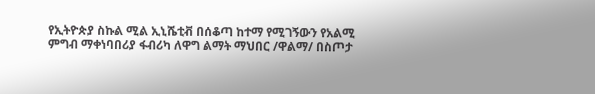የኢትዮጵያ ስኩል ሚል ኢኒሼቲቭ በሰቆጣ ከተማ የሚገኝውን የአልሚ ምግብ ማቀነባበሪያ ፋብሪካ ለዋግ ልማት ማህበር /ዋልማ/ በስጦታ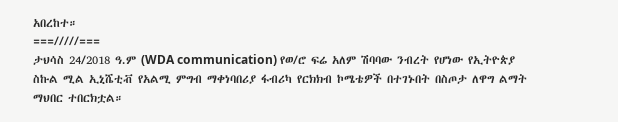አበረከተ።
===/////===
ታህሳስ 24/2018 ዓ.ም (WDA communication) የወ/ሮ ፍሬ አለም ሽባባው ንብረት የሆነው የኢትዮጵያ ስኩል ሚል ኢኒሼቲቭ የአልሚ ምግብ ማቀነባበሪያ ፋብሪካ የርክክብ ኮሜቴዎች በተገኑበት በስጦታ ለዋግ ልማት ማህበር ተበርክቷል።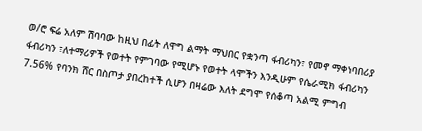ወ/ሮ ፍሬ አለም ሽባባው ከዚህ በፊት ለዋግ ልማት ማህበር የቋንጣ ፋብሪካን፣ የመኖ ማቀነባበሪያ ፋብሪካን ፣ለተማሪዎች የወተት የምገባው የሚሆኑ የወተት ላሞችን እንዲሁም የሴራሚክ ፋብሪካን 7.56% የባንክ ሸር በስጦታ ያበረከተች ሲሆን በዛሬው እለት ደግሞ የሰቆጣ አልሚ ምግብ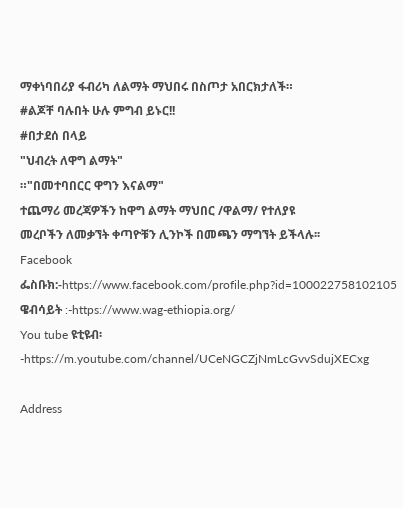ማቀነባበሪያ ፋብሪካ ለልማት ማህበሩ በስጦታ አበርክታለች።
#ልጆቸ ባሉበት ሁሉ ምግብ ይኑር!!
#በታደሰ በላይ
"ህብረት ለዋግ ልማት"
።"በመተባበርር ዋግን እናልማ"
ተጨማሪ መረጃዎችን ከዋግ ልማት ማህበር /ዋልማ/ የተለያዩ
መረቦችን ለመቃኘት ቀጣዮቹን ሊንኮች በመጫን ማግኘት ይችላሉ፡፡
Facebook ፌስቡክ:-https://www.facebook.com/profile.php?id=100022758102105
ዌብሳይት :-https://www.wag-ethiopia.org/
You tube ዩቲዩብ፡-https://m.youtube.com/channel/UCeNGCZjNmLcGvvSdujXECxg

Address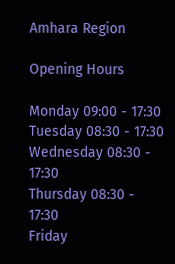Amhara Region

Opening Hours

Monday 09:00 - 17:30
Tuesday 08:30 - 17:30
Wednesday 08:30 - 17:30
Thursday 08:30 - 17:30
Friday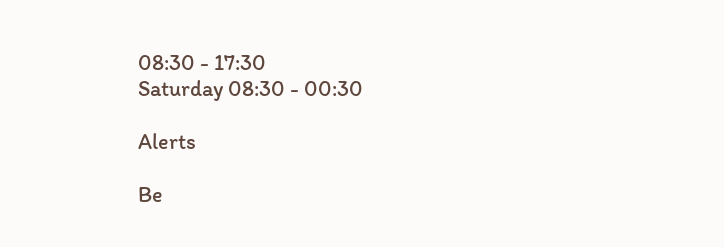08:30 - 17:30
Saturday 08:30 - 00:30

Alerts

Be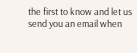the first to know and let us send you an email when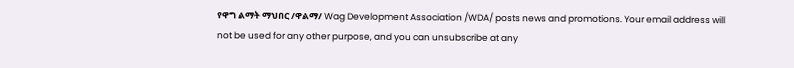የዋግ ልማት ማህበር /ዋልማ/ Wag Development Association /WDA/ posts news and promotions. Your email address will not be used for any other purpose, and you can unsubscribe at any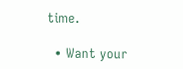time.

  • Want your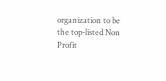organization to be the top-listed Non Profit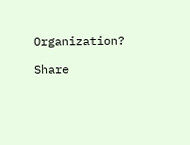Organization?

Share